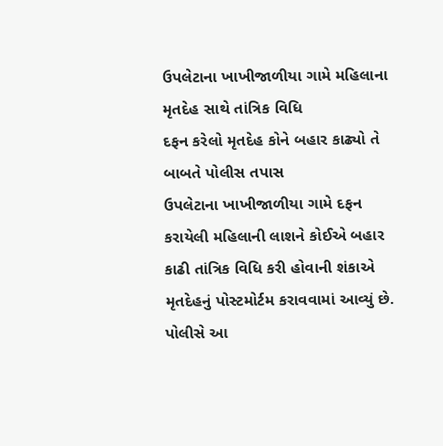ઉપલેટાના ખાખીજાળીયા ગામે મહિલાના મૃતદેહ સાથે તાંત્રિક વિધિ
દફન કરેલો મૃતદેહ કોને બહાર કાઢ્યો તે બાબતે પોલીસ તપાસ
ઉપલેટાના ખાખીજાળીયા ગામે દફન કરાયેલી મહિલાની લાશને કોઈએ બહાર કાઢી તાંત્રિક વિધિ કરી હોવાની શંકાએ મૃતદેહનું પોસ્ટમોર્ટમ કરાવવામાં આવ્યું છે. પોલીસે આ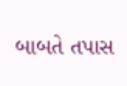બાબતે તપાસ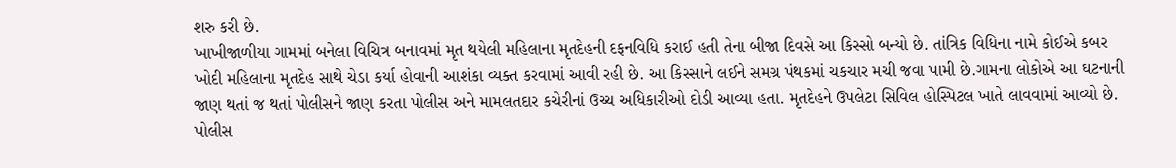શરુ કરી છે.
ખાખીજાળીયા ગામમાં બનેલા વિચિત્ર બનાવમાં મૃત થયેલી મહિલાના મૃતદેહની દફનવિધિ કરાઈ હતી તેના બીજા દિવસે આ કિસ્સો બન્યો છે. તાંત્રિક વિધિના નામે કોઈએ કબર ખોદી મહિલાના મૃતદેહ સાથે ચેડા કર્યા હોવાની આશંકા વ્યક્ત કરવામાં આવી રહી છે. આ કિસ્સાને લઈને સમગ્ર પંથકમાં ચકચાર મચી જવા પામી છે.ગામના લોકોએ આ ઘટનાની જાણ થતાં જ થતાં પોલીસને જાણ કરતા પોલીસ અને મામલતદાર કચેરીનાં ઉચ્ચ અધિકારીઓ દોડી આવ્યા હતા. મૃતદેહને ઉપલેટા સિવિલ હોસ્પિટલ ખાતે લાવવામાં આવ્યો છે. પોલીસ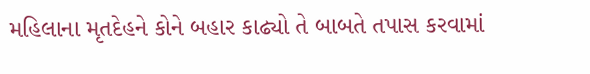મહિલાના મૃતદેહને કોને બહાર કાઢ્યો તે બાબતે તપાસ કરવામાં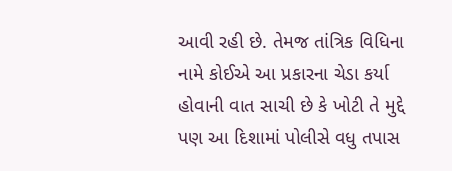આવી રહી છે. તેમજ તાંત્રિક વિધિના નામે કોઈએ આ પ્રકારના ચેડા કર્યા હોવાની વાત સાચી છે કે ખોટી તે મુદ્દે પણ આ દિશામાં પોલીસે વધુ તપાસ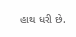હાથ ધરી છે.